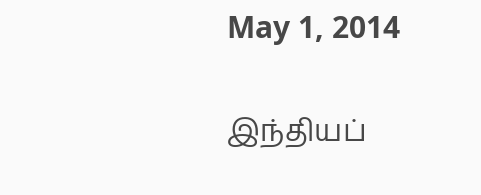May 1, 2014

இந்தியப்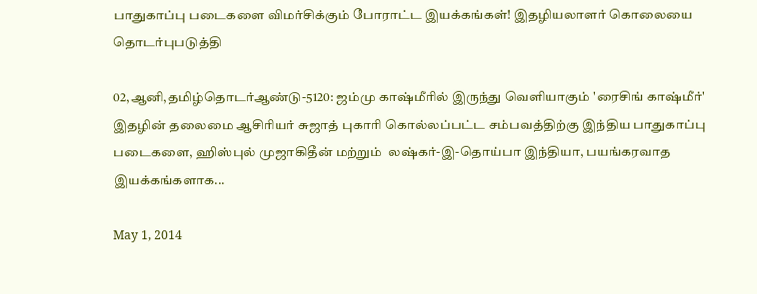பாதுகாப்பு படைகளை விமர்சிக்கும் போராட்ட இயக்கங்கள்! இதழியலாளர் கொலையை தொடர்புபடுத்தி

02,ஆனி,தமிழ்தொடர்ஆண்டு-5120: ஜம்மு காஷ்மீரில் இருந்து வெளியாகும் 'ரைசிங் காஷ்மீர்' இதழின் தலைமை ஆசிரியர் சுஜாத் புகாரி கொல்லப்பட்ட சம்பவத்திற்கு இந்திய பாதுகாப்பு படைகளை, ஹிஸ்புல் முஜாகிதீன் மற்றும்  லஷ்கர்-இ-தொய்பா இந்தியா, பயங்கரவாத இயக்கங்களாக...

May 1, 2014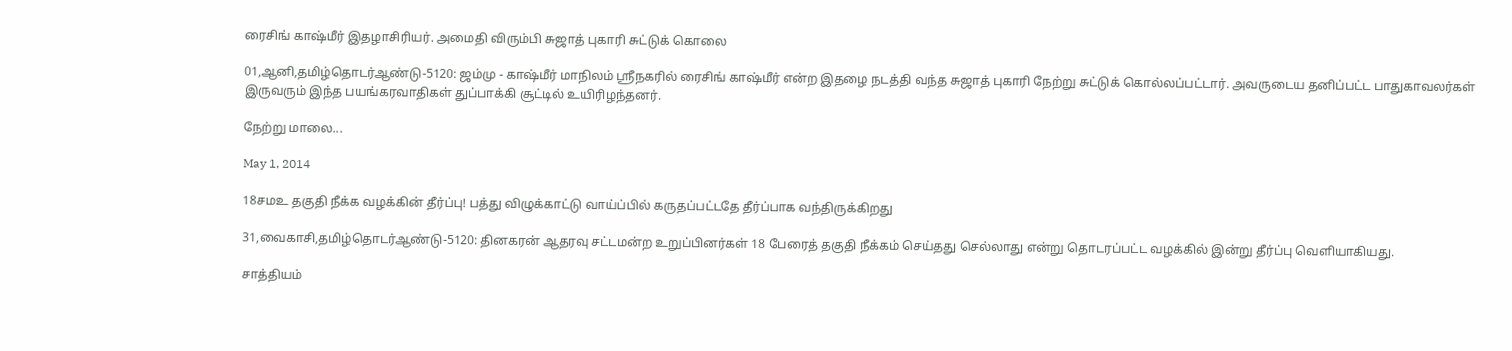ரைசிங் காஷ்மீர் இதழாசிரியர். அமைதி விரும்பி சுஜாத் புகாரி சுட்டுக் கொலை

01,ஆனி,தமிழ்தொடர்ஆண்டு-5120: ஜம்மு - காஷ்மீர் மாநிலம் ஸ்ரீநகரில் ரைசிங் காஷ்மீர் என்ற இதழை நடத்தி வந்த சுஜாத் புகாரி நேற்று சுட்டுக் கொல்லப்பட்டார். அவருடைய தனிப்பட்ட பாதுகாவலர்கள் இருவரும் இந்த பயங்கரவாதிகள் துப்பாக்கி சூட்டில் உயிரிழந்தனர்.

நேற்று மாலை...

May 1, 2014

18சமஉ தகுதி நீக்க வழக்கின் தீர்ப்பு! பத்து விழுக்காட்டு வாய்ப்பில் கருதப்பட்டதே தீர்ப்பாக வந்திருக்கிறது

31,வைகாசி,தமிழ்தொடர்ஆண்டு-5120: தினகரன் ஆதரவு சட்டமன்ற உறுப்பினர்கள் 18 பேரைத் தகுதி நீக்கம் செய்தது செல்லாது என்று தொடரப்பட்ட வழக்கில் இன்று தீர்ப்பு வெளியாகியது.

சாத்தியம்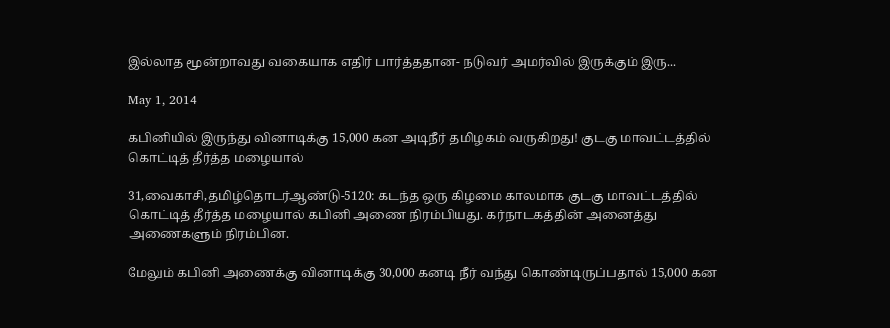இல்லாத மூன்றாவது வகையாக எதிர் பார்த்ததான- நடுவர் அமர்வில் இருக்கும் இரு...

May 1, 2014

கபினியில் இருந்து வினாடிக்கு 15,000 கன அடிநீர் தமிழகம் வருகிறது! குடகு மாவட்டத்தில் கொட்டித் தீர்த்த மழையால்

31,வைகாசி,தமிழ்தொடர்ஆண்டு-5120: கடந்த ஒரு கிழமை காலமாக குடகு மாவட்டத்தில் கொட்டித் தீர்த்த மழையால் கபினி அணை நிரம்பியது. கர்நாடகத்தின் அனைத்து அணைகளும் நிரம்பின.

மேலும் கபினி அணைக்கு வினாடிக்கு 30,000 கனடி நீர் வந்து கொண்டிருப்பதால் 15,000 கன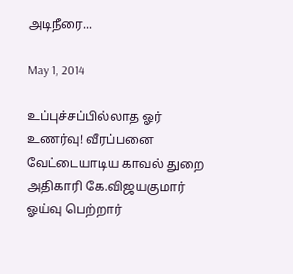அடிநீரை...

May 1, 2014

உப்புச்சப்பில்லாத ஓர் உணர்வு! வீரப்பனை வேட்டையாடிய காவல் துறை அதிகாரி கே.விஜயகுமார் ஓய்வு பெற்றார்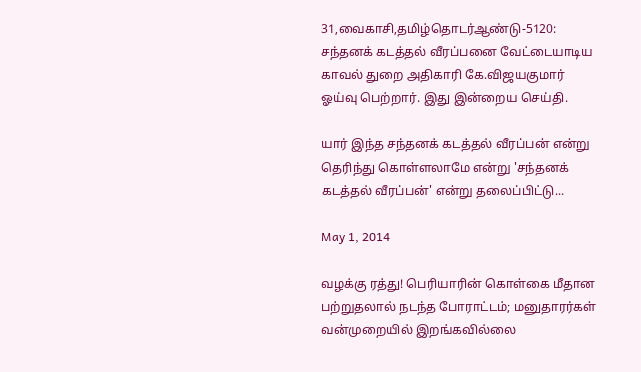31,வைகாசி,தமிழ்தொடர்ஆண்டு-5120: சந்தனக் கடத்தல் வீரப்பனை வேட்டையாடிய காவல் துறை அதிகாரி கே.விஜயகுமார் ஓய்வு பெற்றார். இது இன்றைய செய்தி.

யார் இந்த சந்தனக் கடத்தல் வீரப்பன் என்று தெரிந்து கொள்ளலாமே என்று 'சந்தனக் கடத்தல் வீரப்பன்' என்று தலைப்பிட்டு...

May 1, 2014

வழக்கு ரத்து! பெரியாரின் கொள்கை மீதான பற்றுதலால் நடந்த போராட்டம்; மனுதாரர்கள் வன்முறையில் இறங்கவில்லை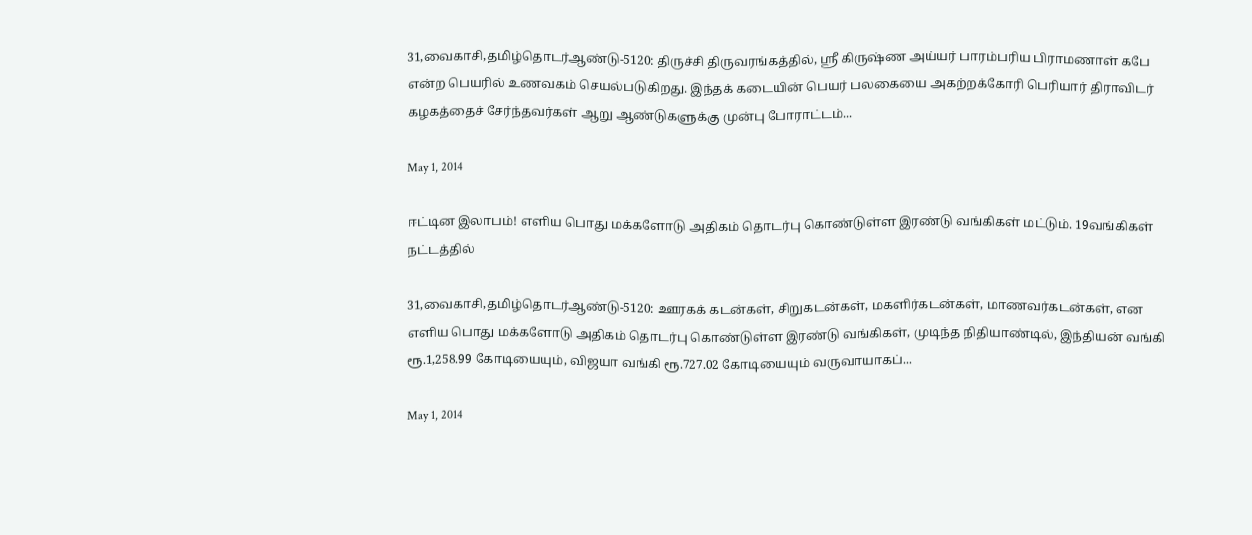31,வைகாசி,தமிழ்தொடர்ஆண்டு-5120: திருச்சி திருவரங்கத்தில், ஸ்ரீ கிருஷ்ண அய்யர் பாரம்பரிய பிராமணாள் கபே என்ற பெயரில் உணவகம் செயல்படுகிறது. இந்தக் கடையின் பெயர் பலகையை அகற்றக்கோரி பெரியார் திராவிடர் கழகத்தைச் சேர்ந்தவர்கள் ஆறு ஆண்டுகளுக்கு முன்பு போராட்டம்...

May 1, 2014

ஈட்டின இலாபம்! எளிய பொது மக்களோடு அதிகம் தொடர்பு கொண்டுள்ள இரண்டு வங்கிகள் மட்டும். 19வங்கிகள் நட்டத்தில்

31,வைகாசி,தமிழ்தொடர்ஆண்டு-5120: ஊரகக் கடன்கள், சிறுகடன்கள், மகளிர்கடன்கள், மாணவர்கடன்கள், என  எளிய பொது மக்களோடு அதிகம் தொடர்பு கொண்டுள்ள இரண்டு வங்கிகள், முடிந்த நிதியாண்டில், இந்தியன் வங்கி ரூ.1,258.99 கோடியையும், விஜயா வங்கி ரூ.727.02 கோடியையும் வருவாயாகப்...

May 1, 2014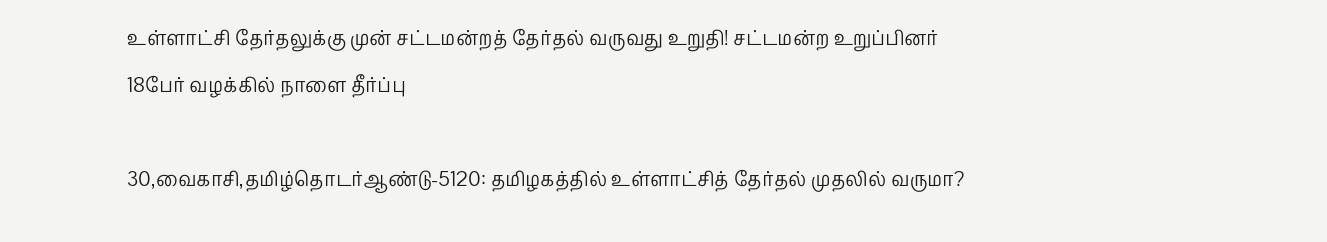உள்ளாட்சி தேர்தலுக்கு முன் சட்டமன்றத் தேர்தல் வருவது உறுதி! சட்டமன்ற உறுப்பினர் 18பேர் வழக்கில் நாளை தீர்ப்பு

30,வைகாசி,தமிழ்தொடர்ஆண்டு-5120: தமிழகத்தில் உள்ளாட்சித் தேர்தல் முதலில் வருமா?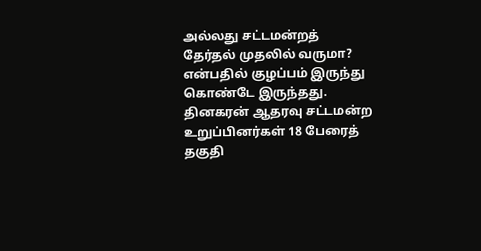அல்லது சட்டமன்றத் தேர்தல் முதலில் வருமா? என்பதில் குழப்பம் இருந்து கொண்டே இருந்தது. தினகரன் ஆதரவு சட்டமன்ற உறுப்பினர்கள் 18 பேரைத் தகுதி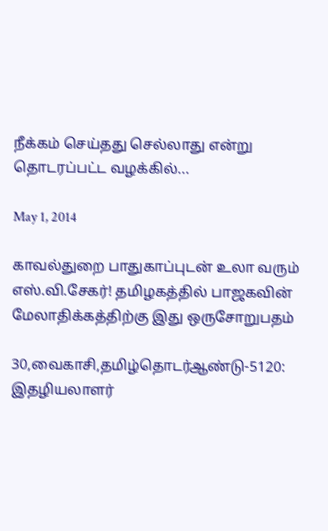நீக்கம் செய்தது செல்லாது என்று தொடரப்பட்ட வழக்கில்...

May 1, 2014

காவல்துறை பாதுகாப்புடன் உலா வரும் எஸ்.வி.சேகர்! தமிழகத்தில் பாஜகவின் மேலாதிக்கத்திற்கு இது ஒருசோறுபதம்

30,வைகாசி,தமிழ்தொடர்ஆண்டு-5120: இதழியலாளர்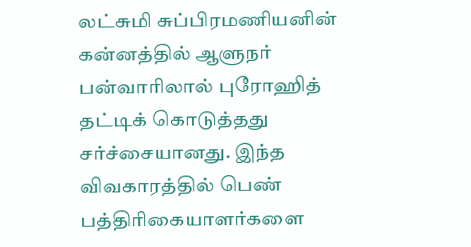லட்சுமி சுப்பிரமணியனின் கன்னத்தில் ஆளுநர் பன்வாரிலால் புரோஹித் தட்டிக் கொடுத்தது சர்ச்சையானது. இந்த விவகாரத்தில் பெண் பத்திரிகையாளர்களை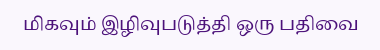மிகவும் இழிவுபடுத்தி ஒரு பதிவை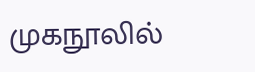முகநூலில்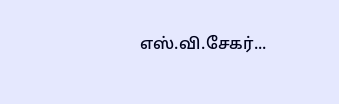எஸ்.வி.சேகர்...